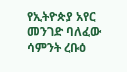የኢትዮጵያ አየር መንገድ ባለፈው ሳምንት ረቡዕ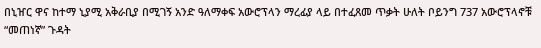በኒዠር ዋና ከተማ ኒያሚ አቅራቢያ በሚገኝ አንድ ዓለማቀፍ አውሮፕላን ማረፊያ ላይ በተፈጸመ ጥቃት ሁለት ቦይንግ 737 አውሮፕላኖቹ “መጠነኛ” ጉዳት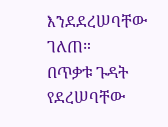እንደደረሠባቸው ገለጠ።
በጥቃቱ ጉዳት የደረሠባቸው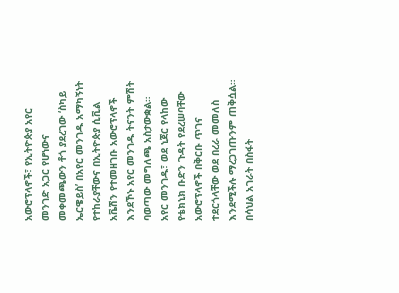አውሮፕላኖች፣ የኢትዮጵያ አየር መንገድ አጋር የሆነውና መቀመጫውን ቶጎ ያደረገው ‘ስካይ ኤርዌይስ’ በአየር መንገዱ አማካኝነት የተከራያቸውና በኢትዮጵያ ሲቪል አቬሽን የተመዘገቡ አውሮፕላኖች እንደኾኑ አየር መንገዱ ትናንት ምሽት ባወጣው መግለጫ አስታውቋል።
አየር መንገዱ፣ ወደ ኒጀር የላከው የቴክኒክ ቡድን ጉዳት የደረሠባቸው አውሮፕላኖች በቅርቡ ጥገና ተደርጎላቸው ወደ በረራ መመለስ እንደሚችሉ ማረጋገጡንም ጠቅሷል።
በሳህል አገራት በስፋት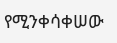የሚንቀሳቀሠው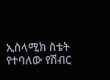ኢስላሚክ ስቴት የተባለው የሽብር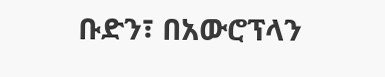ቡድን፣ በአውሮፕላን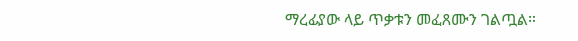ማረፊያው ላይ ጥቃቱን መፈጸሙን ገልጧል።